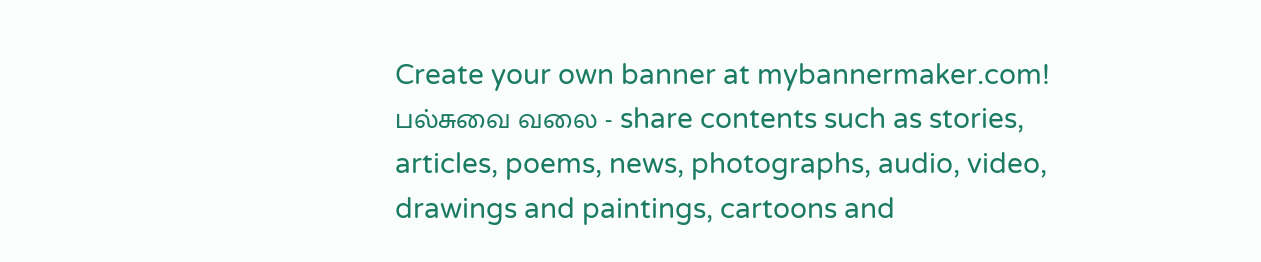Create your own banner at mybannermaker.com!
பல்சுவை வலை - share contents such as stories, articles, poems, news, photographs, audio, video, drawings and paintings, cartoons and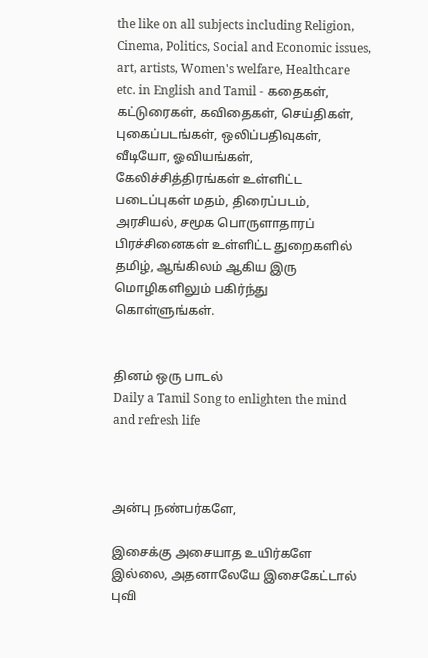the like on all subjects including Religion, Cinema, Politics, Social and Economic issues, art, artists, Women's welfare, Healthcare etc. in English and Tamil - கதைகள், கட்டுரைகள், கவிதைகள், செய்திகள், புகைப்படங்கள், ஒலிப்பதிவுகள், வீடியோ, ஓவியங்கள், கேலிச்சித்திரங்கள் உள்ளிட்ட படைப்புகள் மதம், திரைப்படம், அரசியல், சமூக பொருளாதாரப் பிரச்சினைகள் உள்ளிட்ட துறைகளில் தமிழ், ஆங்கிலம் ஆகிய இரு மொழிகளிலும் பகிர்ந்து கொள்ளுங்கள்.


தினம் ஒரு பாடல்
Daily a Tamil Song to enlighten the mind and refresh life



அன்பு நண்பர்களே,

இசைக்கு அசையாத உயிர்களே இல்லை, அதனாலேயே இசைகேட்டால் புவி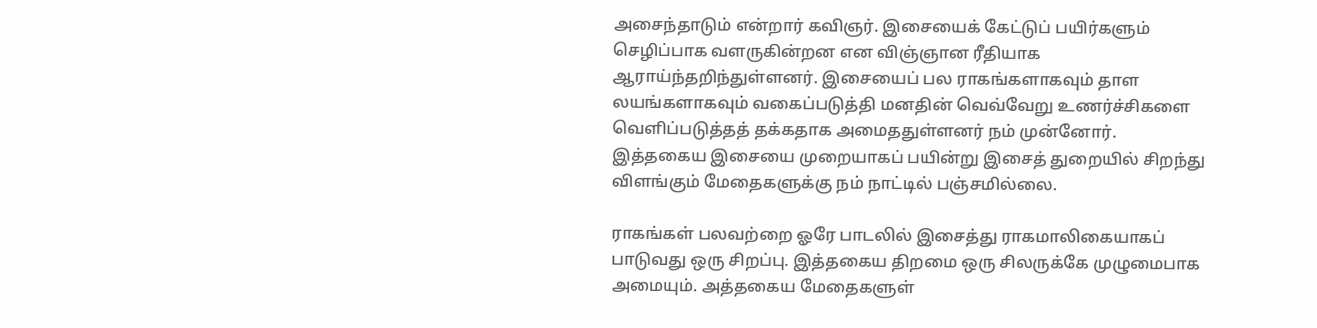அசைந்தாடும் என்றார் கவிஞர். இசையைக் கேட்டுப் பயிர்களும் செழிப்பாக வளருகின்றன என விஞ்ஞான ரீதியாக ஆராய்ந்தறிந்துள்ளனர். இசையைப் பல ராகங்களாகவும் தாள லயங்களாகவும் வகைப்படுத்தி மனதின் வெவ்வேறு உணர்ச்சிகளை வெளிப்படுத்தத் தக்கதாக அமைததுள்ளனர் நம் முன்னோர். இத்தகைய இசையை முறையாகப் பயின்று இசைத் துறையில் சிறந்து விளங்கும் மேதைகளுக்கு நம் நாட்டில் பஞ்சமில்லை.

ராகங்கள் பலவற்றை ஓரே பாடலில் இசைத்து ராகமாலிகையாகப் பாடுவது ஒரு சிறப்பு. இத்தகைய திறமை ஒரு சிலருக்கே முழுமைபாக அமையும். அத்தகைய மேதைகளுள்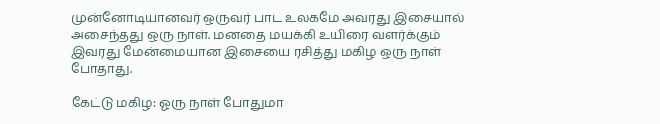முன்னோடியானவர் ஒருவர் பாட உலகமே அவரது இசையால் அசைந்தது ஒரு நாள். மனதை மயக்கி உயிரை வளர்க்கும் இவரது மேன்மையான இசையை ரசித்து மகிழ ஒரு நாள் போதாது.

கேட்டு மகிழ: ஓரு நாள் போதுமா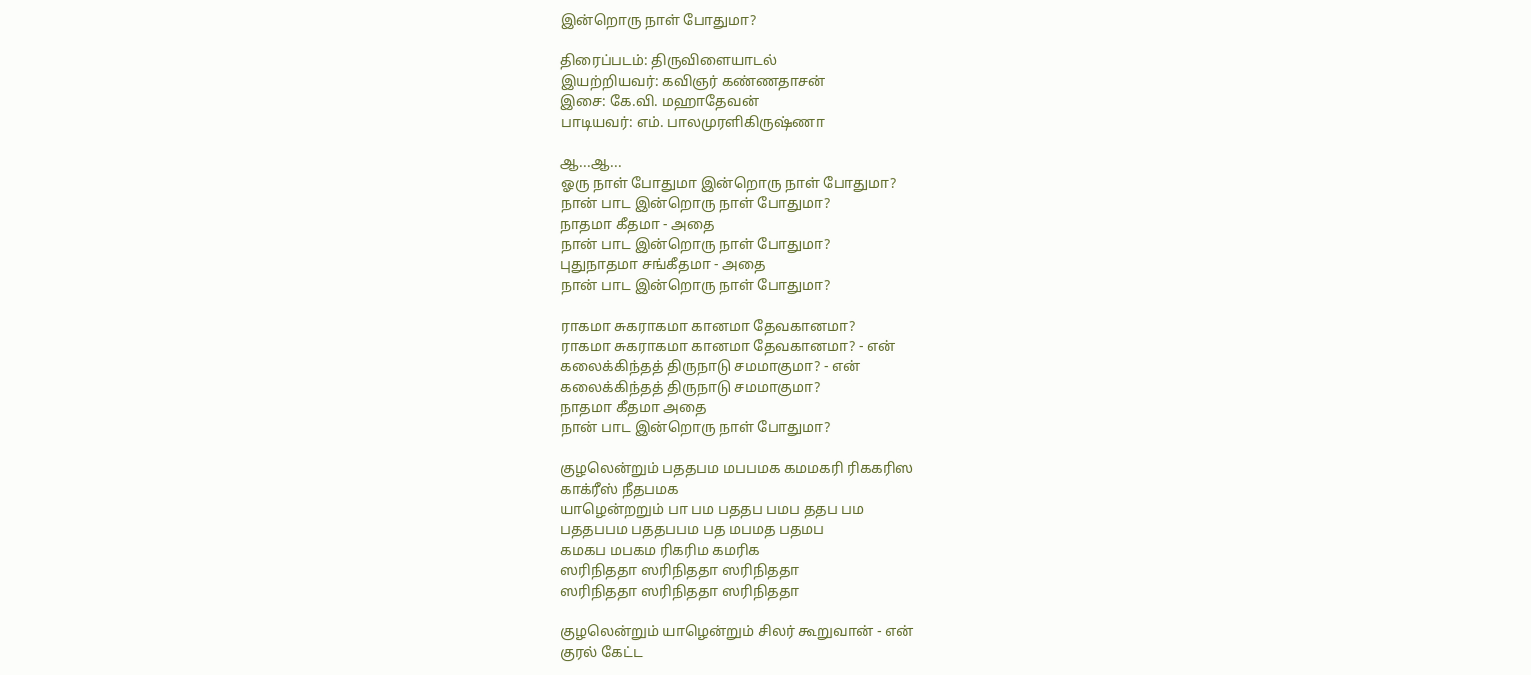இன்றொரு நாள் போதுமா?

திரைப்படம்: திருவிளையாடல்
இயற்றியவர்: கவிஞர் கண்ணதாசன்
இசை: கே.வி. மஹாதேவன்
பாடியவர்: எம். பாலமுரளிகிருஷ்ணா

ஆ...ஆ...
ஓரு நாள் போதுமா இன்றொரு நாள் போதுமா?
நான் பாட இன்றொரு நாள் போதுமா?
நாதமா கீதமா - அதை
நான் பாட இன்றொரு நாள் போதுமா?
புதுநாதமா சங்கீதமா - அதை
நான் பாட இன்றொரு நாள் போதுமா?

ராகமா சுகராகமா கானமா தேவகானமா?
ராகமா சுகராகமா கானமா தேவகானமா? - என்
கலைக்கிந்தத் திருநாடு சமமாகுமா? - என்
கலைக்கிந்தத் திருநாடு சமமாகுமா?
நாதமா கீதமா அதை
நான் பாட இன்றொரு நாள் போதுமா?

குழலென்றும் பததபம மபபமக கமமகரி ரிககரிஸ
காக்ரீஸ் நீதபமக
யாழென்றறும் பா பம பததப பமப ததப பம
பததபபம பததபபம பத மபமத பதமப
கமகப மபகம ரிகரிம கமரிக
ஸரிநிததா ஸரிநிததா ஸரிநிததா
ஸரிநிததா ஸரிநிததா ஸரிநிததா

குழலென்றும் யாழென்றும் சிலர் கூறுவான் - என்
குரல் கேட்ட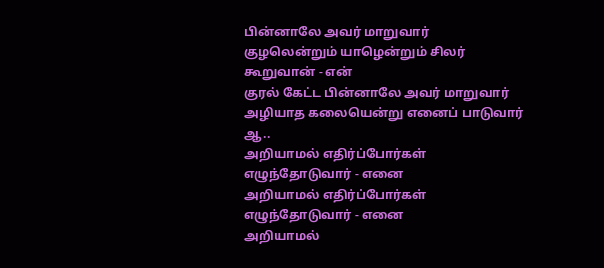பின்னாலே அவர் மாறுவார்
குழலென்றும் யாழென்றும் சிலர் கூறுவான் - என்
குரல் கேட்ட பின்னாலே அவர் மாறுவார்
அழியாத கலையென்று எனைப் பாடுவார் ஆ..
அறியாமல் எதிர்ப்போர்கள் எழுந்தோடுவார் - எனை
அறியாமல் எதிர்ப்போர்கள் எழுந்தோடுவார் - எனை
அறியாமல்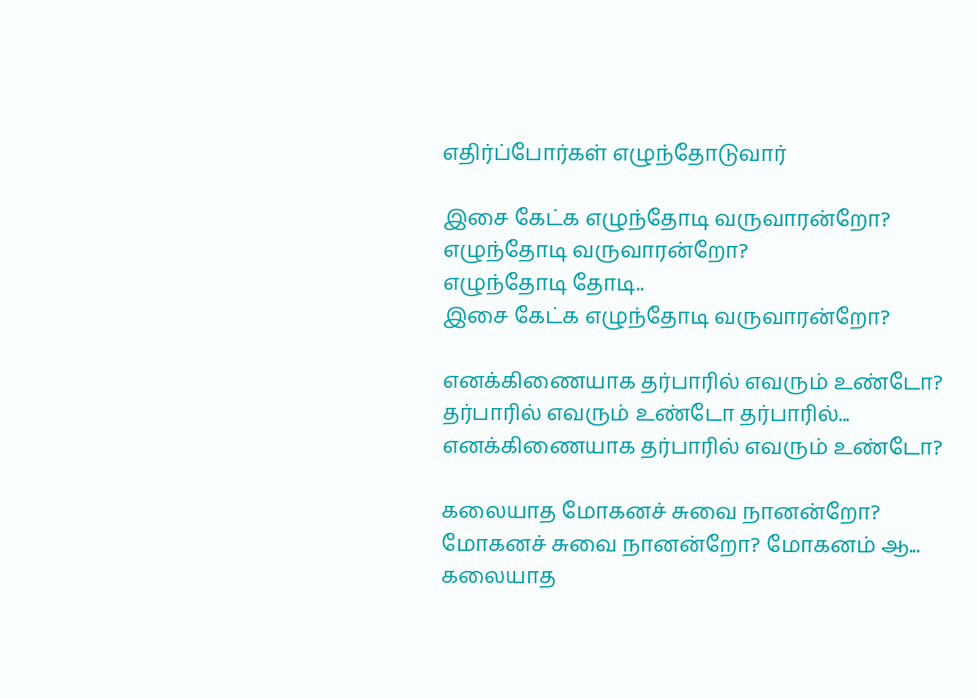எதிர்ப்போர்கள் எழுந்தோடுவார்

இசை கேட்க எழுந்தோடி வருவாரன்றோ?
எழுந்தோடி வருவாரன்றோ?
எழுந்தோடி தோடி..
இசை கேட்க எழுந்தோடி வருவாரன்றோ?

எனக்கிணையாக தர்பாரில் எவரும் உண்டோ?
தர்பாரில் எவரும் உண்டோ தர்பாரில்...
எனக்கிணையாக தர்பாரில் எவரும் உண்டோ?

கலையாத மோகனச் சுவை நானன்றோ?
மோகனச் சுவை நானன்றோ? மோகனம் ஆ...
கலையாத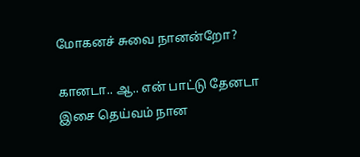மோகனச் சுவை நானன்றோ?

கானடா.. ஆ.. என் பாட்டு தேனடா இசை தெய்வம் நான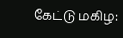கேட்டு மகிழ: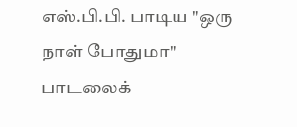எஸ்.பி.பி. பாடிய "ஒரு நாள் போதுமா" பாடலைக்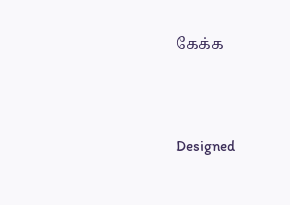கேக்க




Designed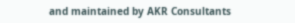and maintained by AKR Consultants